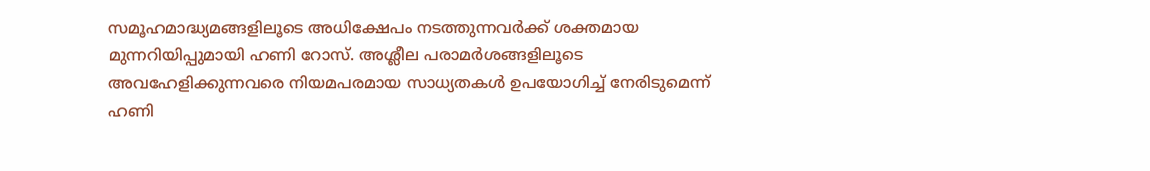സമൂഹമാദ്ധ്യമങ്ങളിലൂടെ അധിക്ഷേപം നടത്തുന്നവർക്ക് ശക്തമായ മുന്നറിയിപ്പുമായി ഹണി റോസ്. അശ്ലീല പരാമർശങ്ങളിലൂടെ അവഹേളിക്കുന്നവരെ നിയമപരമായ സാധ്യതകൾ ഉപയോഗിച്ച് നേരിടുമെന്ന് ഹണി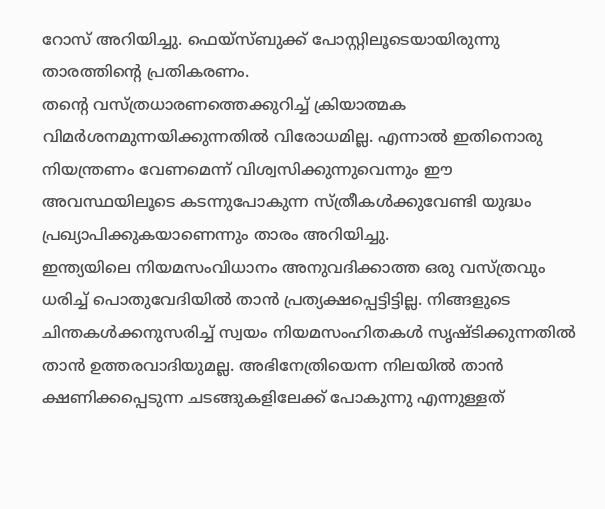റോസ് അറിയിച്ചു. ഫെയ്സ്ബുക്ക് പോസ്റ്റിലൂടെയായിരുന്നു താരത്തിന്റെ പ്രതികരണം.
തന്റെ വസ്ത്രധാരണത്തെക്കുറിച്ച് ക്രിയാത്മക വിമർശനമുന്നയിക്കുന്നതിൽ വിരോധമില്ല. എന്നാൽ ഇതിനൊരു നിയന്ത്രണം വേണമെന്ന് വിശ്വസിക്കുന്നുവെന്നും ഈ അവസ്ഥയിലൂടെ കടന്നുപോകുന്ന സ്ത്രീകൾക്കുവേണ്ടി യുദ്ധം പ്രഖ്യാപിക്കുകയാണെന്നും താരം അറിയിച്ചു.
ഇന്ത്യയിലെ നിയമസംവിധാനം അനുവദിക്കാത്ത ഒരു വസ്ത്രവും ധരിച്ച് പൊതുവേദിയിൽ താൻ പ്രത്യക്ഷപ്പെട്ടിട്ടില്ല. നിങ്ങളുടെ ചിന്തകൾക്കനുസരിച്ച് സ്വയം നിയമസംഹിതകൾ സൃഷ്ടിക്കുന്നതിൽ താൻ ഉത്തരവാദിയുമല്ല. അഭിനേത്രിയെന്ന നിലയിൽ താൻ ക്ഷണിക്കപ്പെടുന്ന ചടങ്ങുകളിലേക്ക് പോകുന്നു എന്നുള്ളത്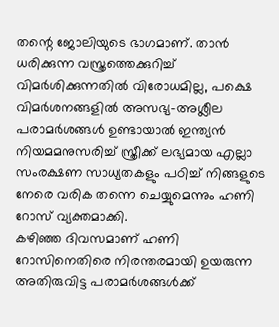തന്റെ ജോലിയുടെ ഭാഗമാണ്. താൻ ധരിക്കുന്ന വസ്ത്രത്തെക്കുറിച്ച് വിമർശിക്കുന്നതിൽ വിരോധമില്ല, പക്ഷെ വിമർശനങ്ങളിൽ അസഭ്യ-അശ്ലീല പരാമർശങ്ങൾ ഉണ്ടായാൽ ഇന്ത്യൻ നിയമമനുസരിച്ച് സ്ത്രീക്ക് ലഭ്യമായ എല്ലാ സംരക്ഷണ സാധ്യതകളും പഠിച്ച് നിങ്ങളുടെ നേരെ വരിക തന്നെ ചെയ്യുമെന്നും ഹണി റോസ് വ്യക്തമാക്കി.
കഴിഞ്ഞ ദിവസമാണ് ഹണി റോസിനെതിരെ നിരന്തരമായി ഉയരുന്ന അതിരുവിട്ട പരാമർശങ്ങൾക്ക്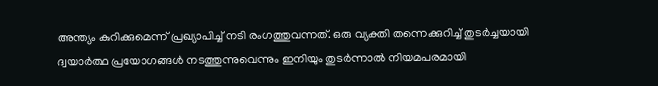അന്ത്യം കുറിക്കുമെന്ന് പ്രഖ്യാപിച്ച് നടി രംഗത്തുവന്നത്. ഒരു വ്യക്തി തന്നെക്കുറിച്ച് തുടർച്ചയായി ദ്വയാർത്ഥ പ്രയോഗങ്ങൾ നടത്തുന്നുവെന്നും ഇനിയും തുടർന്നാൽ നിയമപരമായി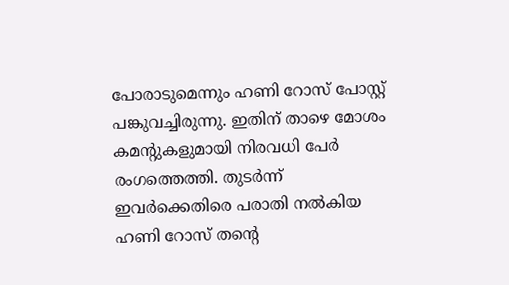പോരാടുമെന്നും ഹണി റോസ് പോസ്റ്റ് പങ്കുവച്ചിരുന്നു. ഇതിന് താഴെ മോശം കമന്റുകളുമായി നിരവധി പേർ രംഗത്തെത്തി. തുടർന്ന് ഇവർക്കെതിരെ പരാതി നൽകിയ ഹണി റോസ് തന്റെ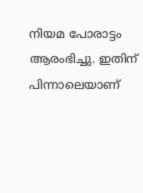നിയമ പോരാട്ടം ആരംഭിച്ചു. ഇതിന് പിന്നാലെയാണ്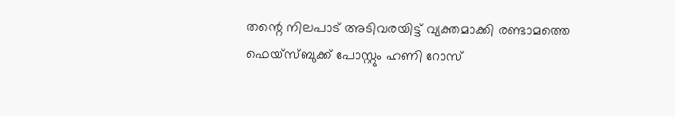തന്റെ നിലപാട് അടിവരയിട്ട് വ്യക്തമാക്കി രണ്ടാമത്തെ ഫെയ്സ്ബുക്ക് പോസ്റ്റും ഹണി റോസ്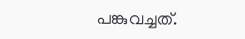പങ്കുവച്ചത്.